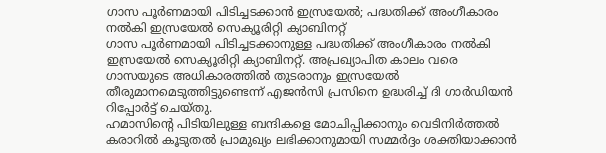ഗാസ പൂർണമായി പിടിച്ചടക്കാൻ ഇസ്രയേൽ; പദ്ധതിക്ക് അംഗീകാരം നൽകി ഇസ്രയേൽ സെക്യൂരിറ്റി ക്യാബിനറ്റ്
ഗാസ പൂർണമായി പിടിച്ചടക്കാനുള്ള പദ്ധതിക്ക് അംഗീകാരം നൽകി ഇസ്രയേൽ സെക്യൂരിറ്റി ക്യാബിനറ്റ്. അപ്രഖ്യാപിത കാലം വരെ ഗാസയുടെ അധികാരത്തിൽ തുടരാനും ഇസ്രയേൽ തീരുമാനമെടുത്തിട്ടുണ്ടെന്ന് എജൻസി പ്രസിനെ ഉദ്ധരിച്ച് ദി ഗാർഡിയൻ റിപ്പോർട്ട് ചെയ്തു.
ഹമാസിൻ്റെ പിടിയിലുള്ള ബന്ദികളെ മോചിപ്പിക്കാനും വെടിനിർത്തൽ കരാറിൽ കൂടുതൽ പ്രാമുഖ്യം ലഭിക്കാനുമായി സമ്മർദ്ദം ശക്തിയാക്കാൻ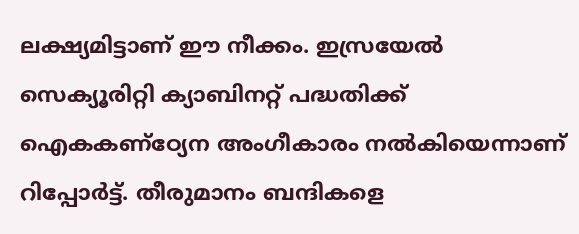ലക്ഷ്യമിട്ടാണ് ഈ നീക്കം. ഇസ്രയേൽ സെക്യൂരിറ്റി ക്യാബിനറ്റ് പദ്ധതിക്ക് ഐകകണ്ഠ്യേന അംഗീകാരം നൽകിയെന്നാണ് റിപ്പോർട്ട്. തീരുമാനം ബന്ദികളെ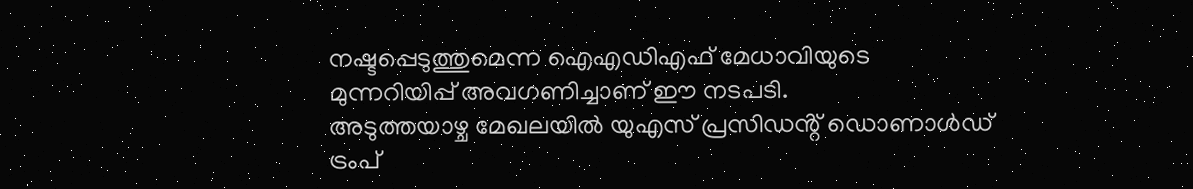നഷ്ടപ്പെടുത്തുമെന്ന ഐഎഡിഎഫ് മേധാവിയുടെ മുന്നറിയിപ്പ് അവഗണിച്ചാണ് ഈ നടപടി.
അടുത്തയാഴ്ച മേഖലയിൽ യുഎസ് പ്രസിഡൻ്റ് ഡൊണാൾഡ് ട്രംപ്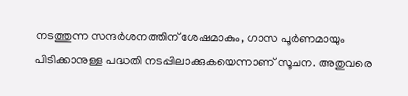നടത്തുന്ന സന്ദർശനത്തിന് ശേഷമാകും, ഗാസ പൂർണമായും പിടിക്കാനുള്ള പദ്ധതി നടപ്പിലാക്കുകയെന്നാണ് സൂചന. അതുവരെ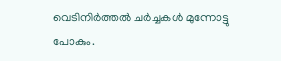വെടിനിർത്തൽ ചർച്ചകൾ മുന്നോട്ടു പോകും.